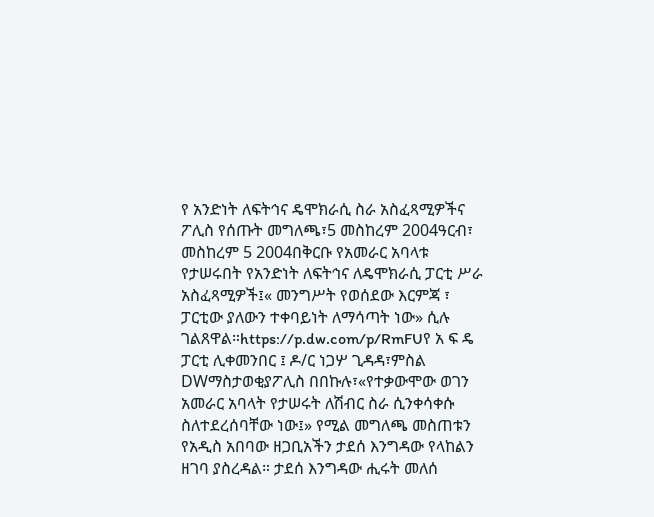የ አንድነት ለፍትኅና ዴሞክራሲ ስራ አስፈጻሚዎችና ፖሊስ የሰጡት መግለጫ፣5 መስከረም 2004ዓርብ፣ መስከረም 5 2004በቅርቡ የአመራር አባላቱ የታሠሩበት የአንድነት ለፍትኅና ለዴሞክራሲ ፓርቲ ሥራ አስፈጻሚዎች፤« መንግሥት የወሰደው እርምጃ ፣ ፓርቲው ያለውን ተቀባይነት ለማሳጣት ነው» ሲሉ ገልጸዋል።https://p.dw.com/p/RmFUየ አ ፍ ዴ ፓርቲ ሊቀመንበር ፤ ዶ/ር ነጋሦ ጊዳዳ፣ምስል DWማስታወቂያፖሊስ በበኩሉ፣«የተቃውሞው ወገን አመራር አባላት የታሠሩት ለሽብር ስራ ሲንቀሳቀሱ ስለተደረሰባቸው ነው፤» የሚል መግለጫ መስጠቱን የአዲስ አበባው ዘጋቢአችን ታደሰ እንግዳው የላከልን ዘገባ ያስረዳል። ታደሰ እንግዳው ሒሩት መለሰ